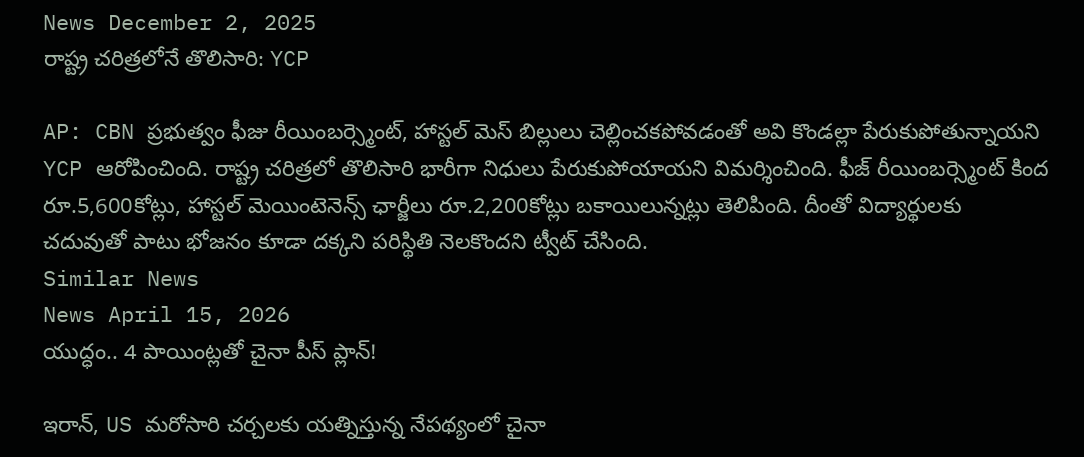News December 2, 2025
రాష్ట్ర చరిత్రలోనే తొలిసారి: YCP

AP: CBN ప్రభుత్వం ఫీజు రీయింబర్స్మెంట్, హాస్టల్ మెస్ బిల్లులు చెల్లించకపోవడంతో అవి కొండల్లా పేరుకుపోతున్నాయని YCP ఆరోపించింది. రాష్ట్ర చరిత్రలో తొలిసారి భారీగా నిధులు పేరుకుపోయాయని విమర్శించింది. ఫీజ్ రీయింబర్స్మెంట్ కింద రూ.5,600కోట్లు, హాస్టల్ మెయింటెనెన్స్ ఛార్జీలు రూ.2,200కోట్లు బకాయిలున్నట్లు తెలిపింది. దీంతో విద్యార్థులకు చదువుతో పాటు భోజనం కూడా దక్కని పరిస్థితి నెలకొందని ట్వీట్ చేసింది.
Similar News
News April 15, 2026
యుద్ధం.. 4 పాయింట్లతో చైనా పీస్ ప్లాన్!

ఇరాన్, US మరోసారి చర్చలకు యత్నిస్తున్న నేపథ్యంలో చైనా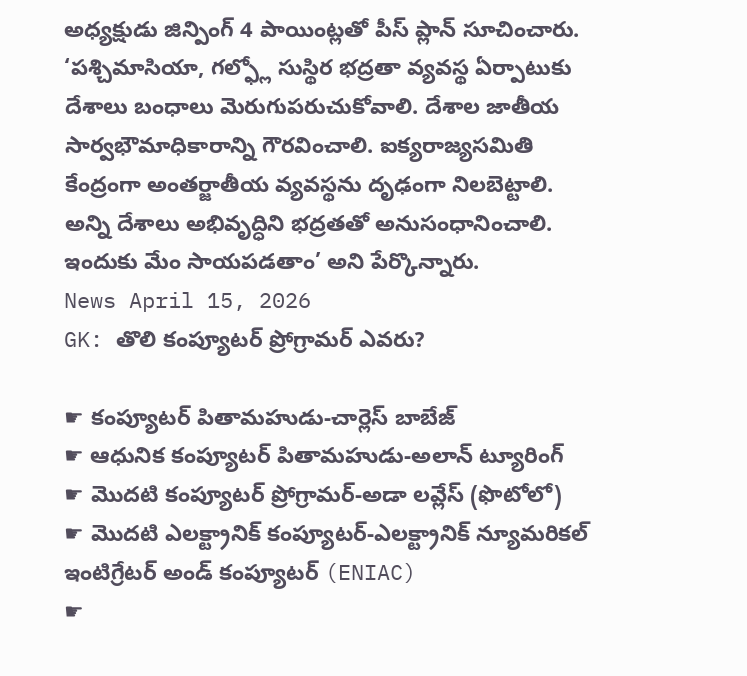అధ్యక్షుడు జిన్పింగ్ 4 పాయింట్లతో పీస్ ప్లాన్ సూచించారు. ‘పశ్చిమాసియా, గల్ఫ్లో సుస్థిర భద్రతా వ్యవస్థ ఏర్పాటుకు దేశాలు బంధాలు మెరుగుపరుచుకోవాలి. దేశాల జాతీయ సార్వభౌమాధికారాన్ని గౌరవించాలి. ఐక్యరాజ్యసమితి కేంద్రంగా అంతర్జాతీయ వ్యవస్థను దృఢంగా నిలబెట్టాలి. అన్ని దేశాలు అభివృద్ధిని భద్రతతో అనుసంధానించాలి. ఇందుకు మేం సాయపడతాం’ అని పేర్కొన్నారు.
News April 15, 2026
GK: తొలి కంప్యూటర్ ప్రోగ్రామర్ ఎవరు?

☛ కంప్యూటర్ పితామహుడు-చార్లెస్ బాబేజ్
☛ ఆధునిక కంప్యూటర్ పితామహుడు-అలాన్ ట్యూరింగ్
☛ మొదటి కంప్యూటర్ ప్రోగ్రామర్-అడా లవ్లేస్ (ఫొటోలో)
☛ మొదటి ఎలక్ట్రానిక్ కంప్యూటర్-ఎలక్ట్రానిక్ న్యూమరికల్ ఇంటిగ్రేటర్ అండ్ కంప్యూటర్ (ENIAC)
☛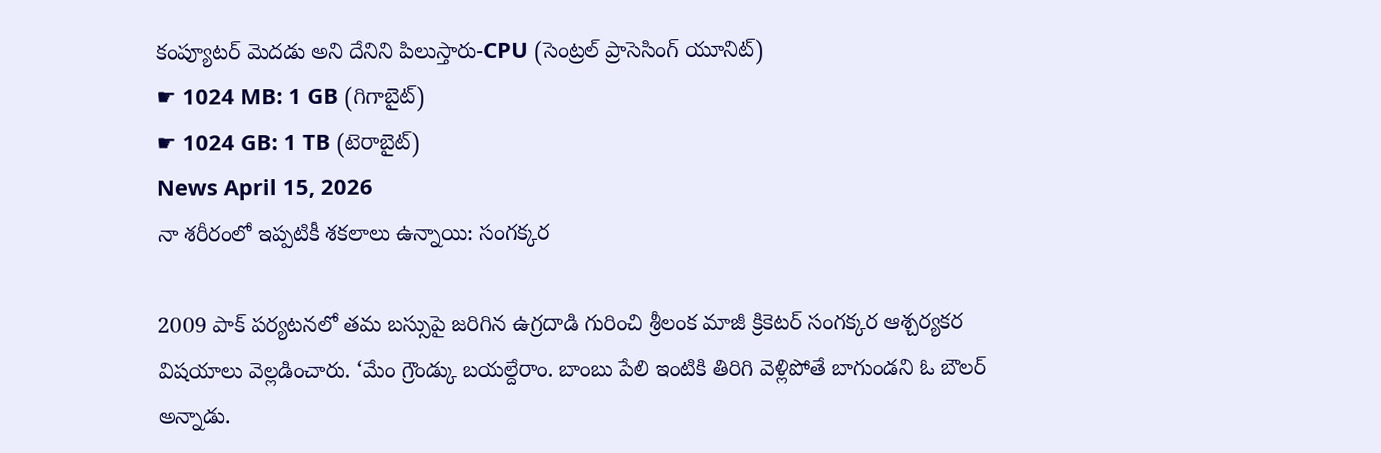కంప్యూటర్ మెదడు అని దేనిని పిలుస్తారు-CPU (సెంట్రల్ ప్రాసెసింగ్ యూనిట్)
☛ 1024 MB: 1 GB (గిగాబైట్)
☛ 1024 GB: 1 TB (టెరాబైట్)
News April 15, 2026
నా శరీరంలో ఇప్పటికీ శకలాలు ఉన్నాయి: సంగక్కర

2009 పాక్ పర్యటనలో తమ బస్సుపై జరిగిన ఉగ్రదాడి గురించి శ్రీలంక మాజీ క్రికెటర్ సంగక్కర ఆశ్చర్యకర విషయాలు వెల్లడించారు. ‘మేం గ్రౌండ్కు బయల్దేరాం. బాంబు పేలి ఇంటికి తిరిగి వెళ్లిపోతే బాగుండని ఓ బౌలర్ అన్నాడు.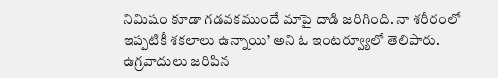నిమిషం కూడా గడవకముందే మాపై దాడి జరిగింది. నా శరీరంలో ఇప్పటికీ శకలాలు ఉన్నాయి’ అని ఓ ఇంటర్వ్యూలో తెలిపారు. ఉగ్రవాదులు జరిపిన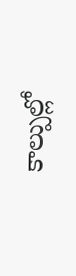కాల్పుల్లో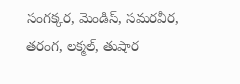సంగక్కర, మెండిస్, సమరవీర, తరంగ, లక్మల్, తుషార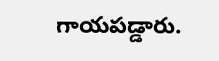గాయపడ్డారు.